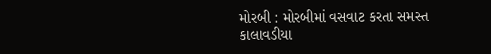મોરબી : મોરબીમાં વસવાટ કરતા સમસ્ત કાલાવડીયા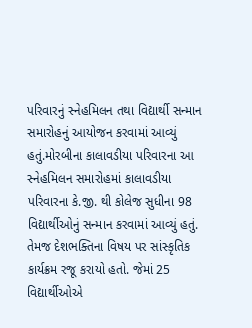પરિવારનું સ્નેહમિલન તથા વિદ્યાર્થી સન્માન સમારોહનું આયોજન કરવામાં આવ્યું હતું.મોરબીના કાલાવડીયા પરિવારના આ સ્નેહમિલન સમારોહમાં કાલાવડીયા પરિવારના કે.જી. થી કોલેજ સુધીના 98 વિદ્યાર્થીઓનું સન્માન કરવામાં આવ્યું હતું. તેમજ દેશભક્તિના વિષય પર સાંસ્કૃતિક કાર્યક્રમ રજૂ કરાયો હતો. જેમાં 25 વિદ્યાર્થીઓએ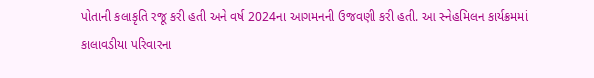પોતાની કલાકૃતિ રજૂ કરી હતી અને વર્ષ 2024ના આગમનની ઉજવણી કરી હતી. આ સ્નેહમિલન કાર્યક્રમમાં કાલાવડીયા પરિવારના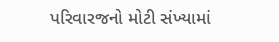પરિવારજનો મોટી સંખ્યામાં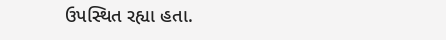ઉપસ્થિત રહ્યા હતા.